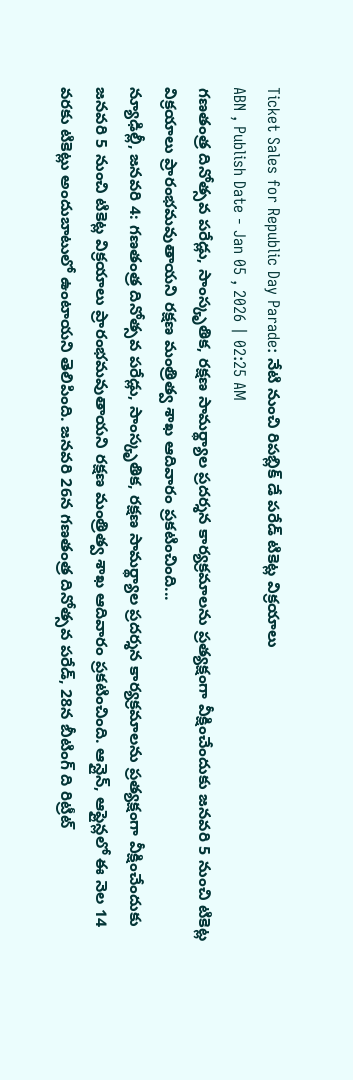Ticket Sales for Republic Day Parade: నేటి నుంచి రిపబ్లిక్ డే పరేడ్ టికెట్ల విక్రయాలు
ABN , Publish Date - Jan 05 , 2026 | 02:25 AM
గణతంత్ర దినోత్సవ పరేడ్లు, సాంస్కృతిక, రక్షణ సామర్థ్యాల ప్రదర్శన కార్యక్రమాలను ప్రత్యక్షంగా వీక్షించేందుకు జనవరి 5 నుంచి టికెట్ల విక్రయాలు ప్రారంభమవుతాయని రక్షణ మంత్రిత్వ శాఖ ఆదివారం ప్రకటించింది...
న్యూఢిల్లీ, జనవరి 4: గణతంత్ర దినోత్సవ పరేడ్లు, సాంస్కృతిక, రక్షణ సామర్థ్యాల ప్రదర్శన కార్యక్రమాలను ప్రత్యక్షంగా వీక్షించేందుకు జనవరి 5 నుంచి టికెట్ల విక్రయాలు ప్రారంభమవుతాయని రక్షణ మంత్రిత్వ శాఖ ఆదివారం ప్రకటించింది. ఆన్లైన్, ఆఫ్లైన్లలో ఈ నెల 14 వరకు టికెట్లు అందుబాటులో ఉంటాయని తెలిపింది. జనవరి 26న గణతంత్ర దినోత్సవ పరేడ్, 28న బీటింగ్ ది రిట్రీట్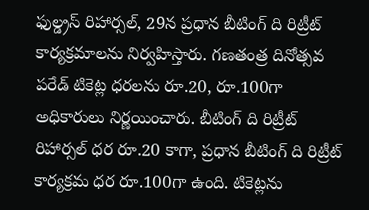ఫుల్డ్రస్ రిహార్సల్, 29న ప్రధాన బీటింగ్ ది రిట్రీట్ కార్యక్రమాలను నిర్వహిస్తారు. గణతంత్ర దినోత్సవ పరేడ్ టికెట్ల ధరలను రూ.20, రూ.100గా అధికారులు నిర్ణయించారు. బీటింగ్ ది రిట్రీట్ రిహార్సల్ ధర రూ.20 కాగా, ప్రధాన బీటింగ్ ది రిట్రీట్ కార్యక్రమ ధర రూ.100గా ఉంది. టికెట్లను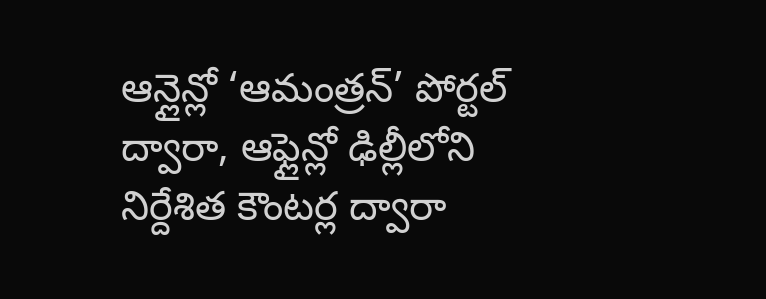ఆన్లైన్లో ‘ఆమంత్రన్’ పోర్టల్ ద్వారా, ఆఫ్లైన్లో ఢిల్లీలోని నిర్దేశిత కౌంటర్ల ద్వారా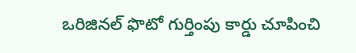ఒరిజినల్ ఫొటో గుర్తింపు కార్డు చూపించి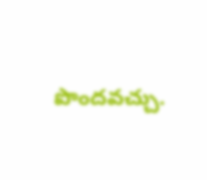పొందవచ్చు.